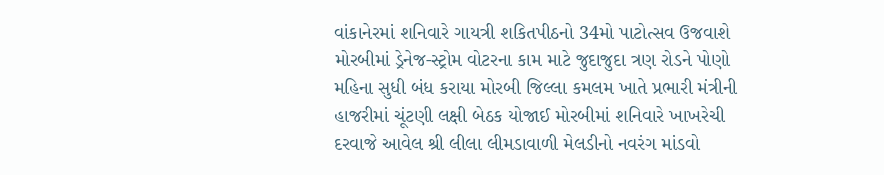વાંકાનેરમાં શનિવારે ગાયત્રી શકિતપીઠનો 34મો પાટોત્સવ ઉજવાશે મોરબીમાં ડ્રેનેજ-સ્ટ્રોમ વોટરના કામ માટે જુદાજુદા ત્રણ રોડને પોણો મહિના સુધી બંધ કરાયા મોરબી જિલ્લા કમલમ ખાતે પ્રભારી મંત્રીની હાજરીમાં ચૂંટણી લક્ષી બેઠક યોજાઈ મોરબીમાં શનિવારે ખાખરેચી દરવાજે આવેલ શ્રી લીલા લીમડાવાળી મેલડીનો નવરંગ માંડવો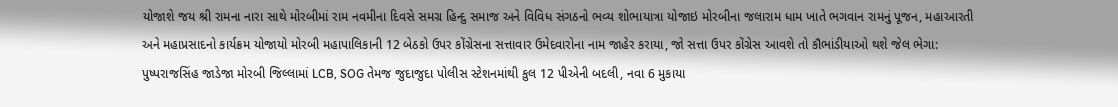યોજાશે જય શ્રી રામના નારા સાથે મોરબીમાં રામ નવમીના દિવસે સમગ્ર હિન્દુ સમાજ અને વિવિધ સંગઠનો ભવ્ય શોભાયાત્રા યોજાઇ મોરબીના જલારામ ધામ ખાતે ભગવાન રામનું પૂજન, મહાઆરતી અને મહાપ્રસાદનો કાર્યક્રમ યોજાયો મોરબી મહાપાલિકાની 12 બેઠકો ઉપર કોંગ્રેસના સત્તાવાર ઉમેદવારોના નામ જાહેર કરાયા, જો સત્તા ઉપર કોંગ્રેસ આવશે તો કૌભાંડીયાઓ થશે જેલ ભેગા: પુષ્પરાજસિંહ જાડેજા મોરબી જિલ્લામાં LCB, SOG તેમજ જુદાજુદા પોલીસ સ્ટેશનમાંથી કુલ 12 પીએની બદલી, નવા 6 મુકાયા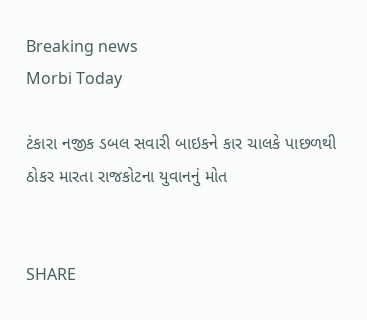Breaking news
Morbi Today

ટંકારા નજીક ડબલ સવારી બાઇકને કાર ચાલકે પાછળથી ઠોકર મારતા રાજકોટના યુવાનનું મોત


SHARE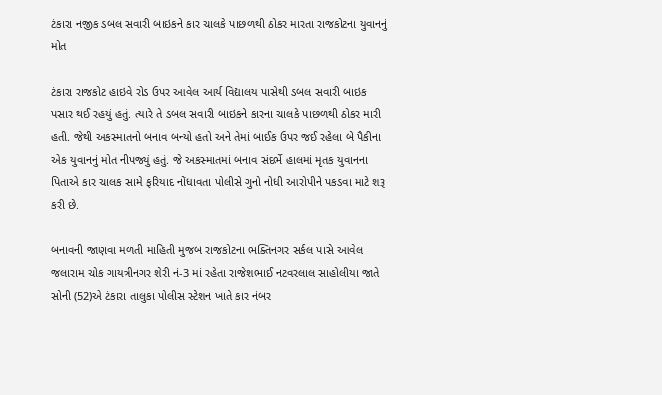ટંકારા નજીક ડબલ સવારી બાઇકને કાર ચાલકે પાછળથી ઠોકર મારતા રાજકોટના યુવાનનું મોત

ટંકારા રાજકોટ હાઇવે રોડ ઉપર આવેલ આર્ય વિદ્યાલય પાસેથી ડબલ સવારી બાઇક પસાર થઈ રહયું હતું. ત્યારે તે ડબલ સવારી બાઇકને કારના ચાલકે પાછળથી ઠોકર મારી હતી. જેથી અકસ્માતનો બનાવ બન્યો હતો અને તેમાં બાઈક ઉપર જઈ રહેલા બે પૈકીના એક યુવાનનું મોત નીપજ્યું હતું. જે અકસ્માતમાં બનાવ સંદર્ભે હાલમાં મૃતક યુવાનના પિતાએ કાર ચાલક સામે ફરિયાદ નોંધાવતા પોલીસે ગુનો નોધી આરોપીને પકડવા માટે શરૂ કરી છે.

બનાવની જાણવા મળતી માહિતી મુજબ રાજકોટના ભક્તિનગર સર્કલ પાસે આવેલ જલારામ ચોક ગાયત્રીનગર શેરી નં-3 માં રહેતા રાજેશભાઈ નટવરલાલ સાહોલીયા જાતે સોની (52)એ ટંકારા તાલુકા પોલીસ સ્ટેશન ખાતે કાર નંબર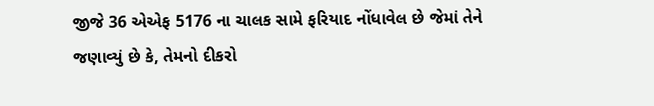જીજે 36 એએફ 5176 ના ચાલક સામે ફરિયાદ નોંધાવેલ છે જેમાં તેને જણાવ્યું છે કે, તેમનો દીકરો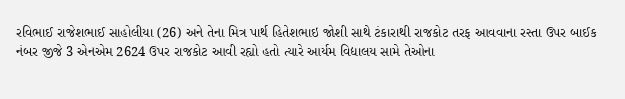રવિભાઈ રાજેશભાઈ સાહોલીયા (26) અને તેના મિત્ર પાર્થ હિતેશભાઇ જોશી સાથે ટંકારાથી રાજકોટ તરફ આવવાના રસ્તા ઉપર બાઈક નંબર જીજે 3 એનએમ 2624 ઉપર રાજકોટ આવી રહ્યો હતો ત્યારે આર્યમ વિદ્યાલય સામે તેઓના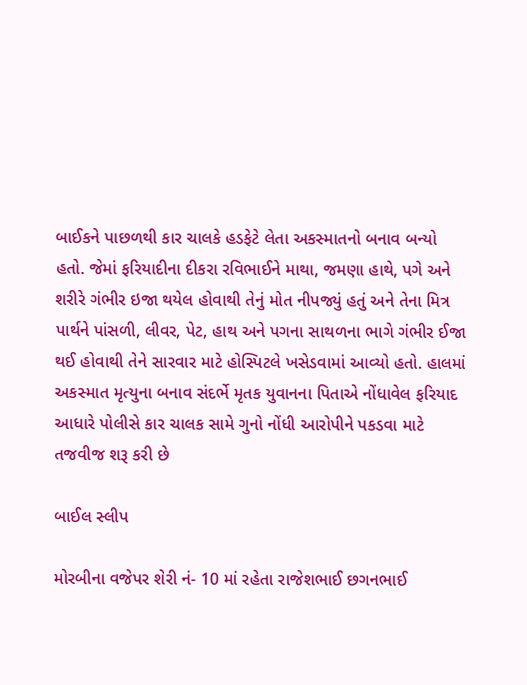બાઈકને પાછળથી કાર ચાલકે હડફેટે લેતા અકસ્માતનો બનાવ બન્યો હતો. જેમાં ફરિયાદીના દીકરા રવિભાઈને માથા, જમણા હાથે, પગે અને શરીરે ગંભીર ઇજા થયેલ હોવાથી તેનું મોત નીપજ્યું હતું અને તેના મિત્ર પાર્થને પાંસળી, લીવર, પેટ, હાથ અને પગના સાથળના ભાગે ગંભીર ઈજા થઈ હોવાથી તેને સારવાર માટે હોસ્પિટલે ખસેડવામાં આવ્યો હતો. હાલમાં અકસ્માત મૃત્યુના બનાવ સંદર્ભે મૃતક યુવાનના પિતાએ નોંધાવેલ ફરિયાદ આધારે પોલીસે કાર ચાલક સામે ગુનો નોંધી આરોપીને પકડવા માટે તજવીજ શરૂ કરી છે

બાઈલ સ્લીપ

મોરબીના વજેપર શેરી નં- 10 માં રહેતા રાજેશભાઈ છગનભાઈ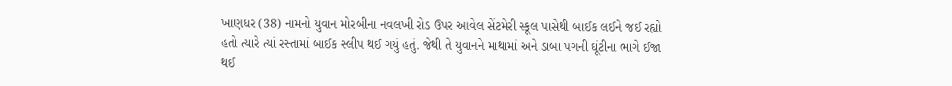ખાણધર (38) નામનો યુવાન મોરબીના નવલખી રોડ ઉપર આવેલ સેંટમેરી સ્કૂલ પાસેથી બાઈક લઈને જઈ રહ્યો હતો ત્યારે ત્યાં રસ્તામાં બાઈક સ્લીપ થઈ ગયું હતું. જેથી તે યુવાનને માથામાં અને ડાબા પગની ઘૂંટીના ભાગે ઈજા થઈ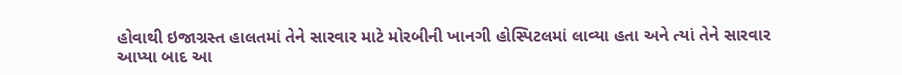હોવાથી ઇજાગ્રસ્ત હાલતમાં તેને સારવાર માટે મોરબીની ખાનગી હોસ્પિટલમાં લાવ્યા હતા અને ત્યાં તેને સારવાર આપ્યા બાદ આ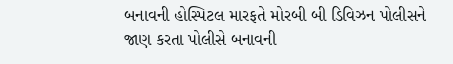બનાવની હોસ્પિટલ મારફતે મોરબી બી ડિવિઝન પોલીસને જાણ કરતા પોલીસે બનાવની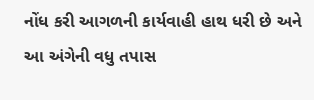નોંધ કરી આગળની કાર્યવાહી હાથ ધરી છે અને આ અંગેની વધુ તપાસ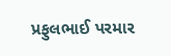પ્રફુલભાઈ પરમાર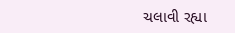ચલાવી રહ્યા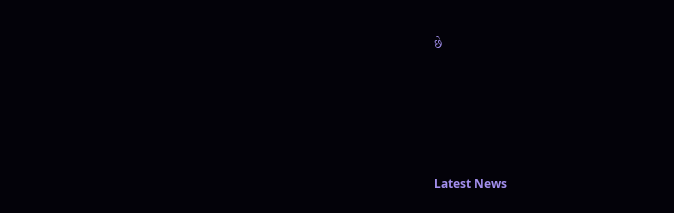છે






Latest News